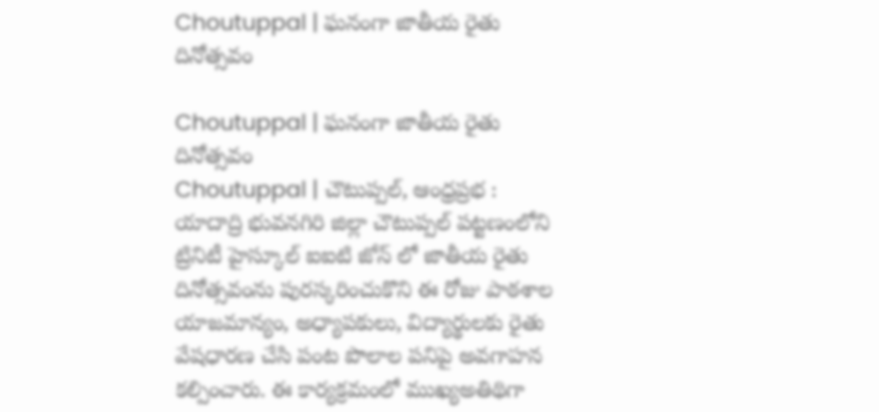Choutuppal | ఘనంగా జాతీయ రైతు దినోత్సవం

Choutuppal | ఘనంగా జాతీయ రైతు దినోత్సవం
Choutuppal | చౌటుప్పల్, ఆంధ్రప్రభ : యాదాద్రి భువనగిరి జిల్లా చౌటుప్పల్ పట్టణంలోని ట్రినిటీ హైస్కూల్ ఐఐటి జోన్ లో జాతీయ రైతు దినోత్సవంను పురస్కరించుకొని ఈ రోజు పాఠశాల యాజమాన్యం, అధ్యాపకులు, విద్యార్థులకు రైతు వేషధారణ చేసి పంట పొలాల పనిపై అవగాహన కల్పించారు. ఈ కార్యక్రమంలో ముఖ్యఅతిథిగా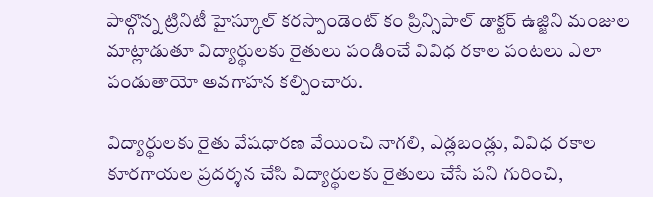పాల్గొన్న ట్రినిటీ హైస్కూల్ కరస్పాండెంట్ కం ప్రిన్సిపాల్ డాక్టర్ ఉజ్జిని మంజుల మాట్లాడుతూ విద్యార్థులకు రైతులు పండించే వివిధ రకాల పంటలు ఎలా పండుతాయో అవగాహన కల్పించారు.

విద్యార్థులకు రైతు వేషధారణ వేయించి నాగలి, ఎడ్లబండ్లు, వివిధ రకాల కూరగాయల ప్రదర్శన చేసి విద్యార్థులకు రైతులు చేసే పని గురించి,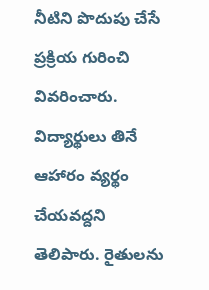నీటిని పొదుపు చేసే ప్రక్రియ గురించి వివరించారు. విద్యార్థులు తినే ఆహారం వ్యర్థం చేయవద్దని తెలిపారు. రైతులను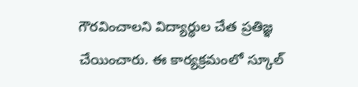గౌరవించాలని విద్యార్థుల చేత ప్రతిజ్ఞ చేయించారు. ఈ కార్యక్రమంలో స్కూల్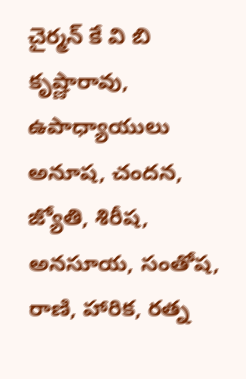చైర్మన్ కే వి బి కృష్ణారావు, ఉపాధ్యాయులు అనూష, చందన, జ్యోతి, శిరీష, అనసూయ, సంతోష, రాణి, హారిక, రత్న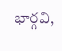భార్గవి,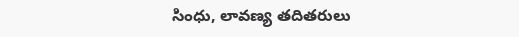సింధు, లావణ్య తదితరులు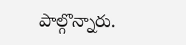పాల్గొన్నారు.